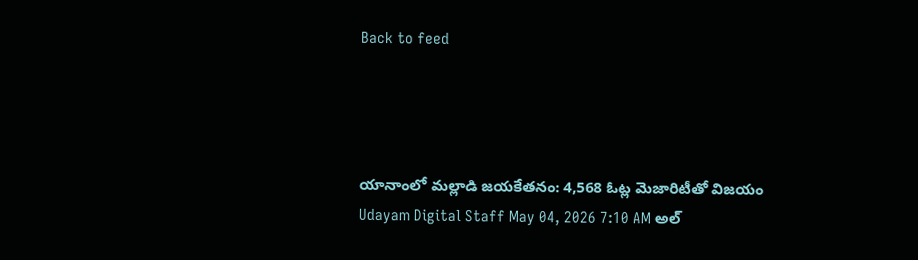Back to feed




యానాంలో మల్లాడి జయకేతనం: 4,568 ఓట్ల మెజారిటీతో విజయం
Udayam Digital Staff May 04, 2026 7:10 AM అల్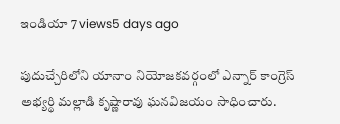ఇండియా 7 views5 days ago

పుదుచ్చేరిలోని యానాం నియోజకవర్గంలో ఎన్నార్ కాంగ్రెస్ అభ్యర్థి మల్లాడి కృష్ణారావు ఘనవిజయం సాధించారు.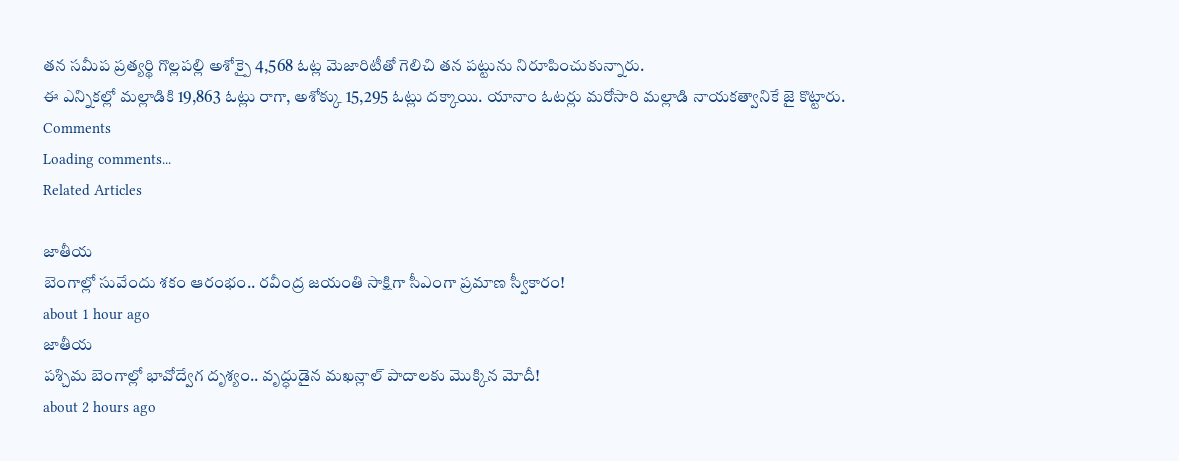తన సమీప ప్రత్యర్థి గొల్లపల్లి అశోక్పై 4,568 ఓట్ల మెజారిటీతో గెలిచి తన పట్టును నిరూపించుకున్నారు.
ఈ ఎన్నికల్లో మల్లాడికి 19,863 ఓట్లు రాగా, అశోక్కు 15,295 ఓట్లు దక్కాయి. యానాం ఓటర్లు మరోసారి మల్లాడి నాయకత్వానికే జై కొట్టారు.
Comments
Loading comments...
Related Articles

జాతీయ
బెంగాల్లో సువేందు శకం ఆరంభం.. రవీంద్ర జయంతి సాక్షిగా సీఎంగా ప్రమాణ స్వీకారం!
about 1 hour ago
జాతీయ
పశ్చిమ బెంగాల్లో భావోద్వేగ దృశ్యం.. వృద్ధుడైన మఖన్లాల్ పాదాలకు మొక్కిన మోదీ!
about 2 hours ago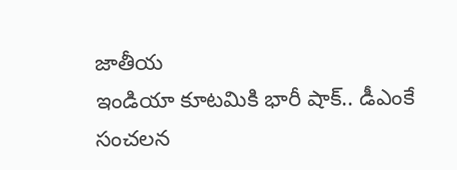జాతీయ
ఇండియా కూటమికి భారీ షాక్.. డీఎంకే సంచలన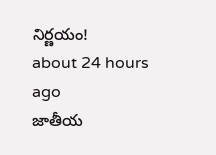నిర్ణయం!
about 24 hours ago
జాతీయ